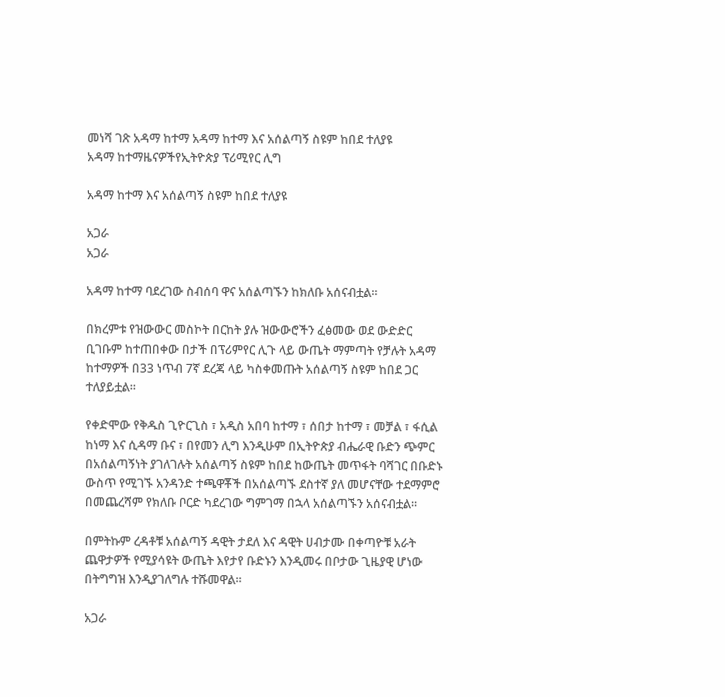መነሻ ገጽ አዳማ ከተማ አዳማ ከተማ እና አሰልጣኝ ስዩም ከበደ ተለያዩ
አዳማ ከተማዜናዎችየኢትዮጵያ ፕሪሚየር ሊግ

አዳማ ከተማ እና አሰልጣኝ ስዩም ከበደ ተለያዩ

አጋራ
አጋራ

አዳማ ከተማ ባደረገው ስብሰባ ዋና አሰልጣኙን ከክለቡ አሰናብቷል።

በክረምቱ የዝውውር መስኮት በርከት ያሉ ዝውውሮችን ፈፅመው ወደ ውድድር ቢገቡም ከተጠበቀው በታች በፕሪምየር ሊጉ ላይ ውጤት ማምጣት የቻሉት አዳማ ከተማዎች በ33 ነጥብ 7ኛ ደረጃ ላይ ካስቀመጡት አሰልጣኝ ስዩም ከበደ ጋር ተለያይቷል።

የቀድሞው የቅዱስ ጊዮርጊስ ፣ አዲስ አበባ ከተማ ፣ ሰበታ ከተማ ፣ መቻል ፣ ፋሲል ከነማ እና ሲዳማ ቡና ፣ በየመን ሊግ እንዲሁም በኢትዮጵያ ብሔራዊ ቡድን ጭምር በአሰልጣኝነት ያገለገሉት አሰልጣኝ ስዩም ከበደ ከውጤት መጥፋት ባሻገር በቡድኑ ውስጥ የሚገኙ አንዳንድ ተጫዋቾች በአሰልጣኙ ደስተኛ ያለ መሆናቸው ተደማምሮ በመጨረሻም የክለቡ ቦርድ ካደረገው ግምገማ በኋላ አሰልጣኙን አሰናብቷል።

በምትኩም ረዳቶቹ አሰልጣኝ ዳዊት ታደለ እና ዳዊት ሀብታሙ በቀጣዮቹ አራት ጨዋታዎች የሚያሳዩት ውጤት እየታየ ቡድኑን እንዲመሩ በቦታው ጊዜያዊ ሆነው በትግግዝ እንዲያገለግሉ ተሹመዋል።

አጋራ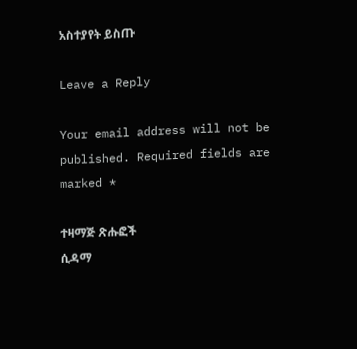አስተያየት ይስጡ

Leave a Reply

Your email address will not be published. Required fields are marked *

ተዛማጅ ጽሑፎች
ሲዳማ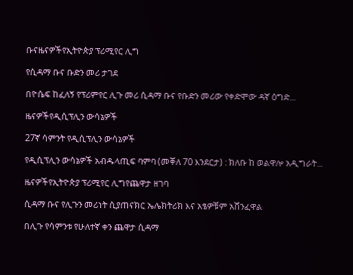ቡናዜናዎችየኢትዮጵያ ፕሪሚየር ሊግ

የሲዳማ ቡና ቡድን መሪ ታገደ

በዮሴፍ ከፈለኝ የፕሪምየር ሊጉ መሪ ሲዳማ ቡና የቡድን መሪው የቀድሞው ዳኛ ዕግድ...

ዜናዎችየዲሲፕሊን ውሳኔዎች

27ኛ ሳምንት የዲሲፕሊን ውሳኔዎች

የዲሲፕሊን ውሳኔዎች አብዱላጢፍ ባምባ (መቐለ 70 እንደርታ) : ክለቡ ከ ወልዋሎ አዲግራት...

ዜናዎችየኢትዮጵያ ፕሪሚየር ሊግየጨዋታ ዘገባ

ሲዳማ ቡና የሊጉን መሪነት ሲያጠናክር ኤሌክትሪክ እና አፄዎቹም አሸንፈዋል

በሊጉ የሳምንቱ የሁለተኛ ቀን ጨዋታ ሲዳማ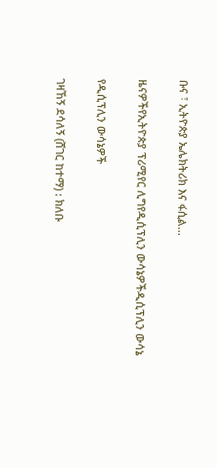ቡና ፣ ኢትዮጵያ ኤሌክትሪክ እና ፋሲል...

ዜናዎችየኢትዮጵያ ፕሪሚየር ሊግየዲሲፕሊን ውሳኔዎችዲሲፕሊን ውሳኔ

የዲሲፕሊን ውሳኔዎች

ገዛኸኝ ደሳለኝ (ሸገር ከተማ) : ክለቡ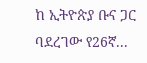ከ ኢትዮጵያ ቡና ጋር ባደረገው የ26ኛ...